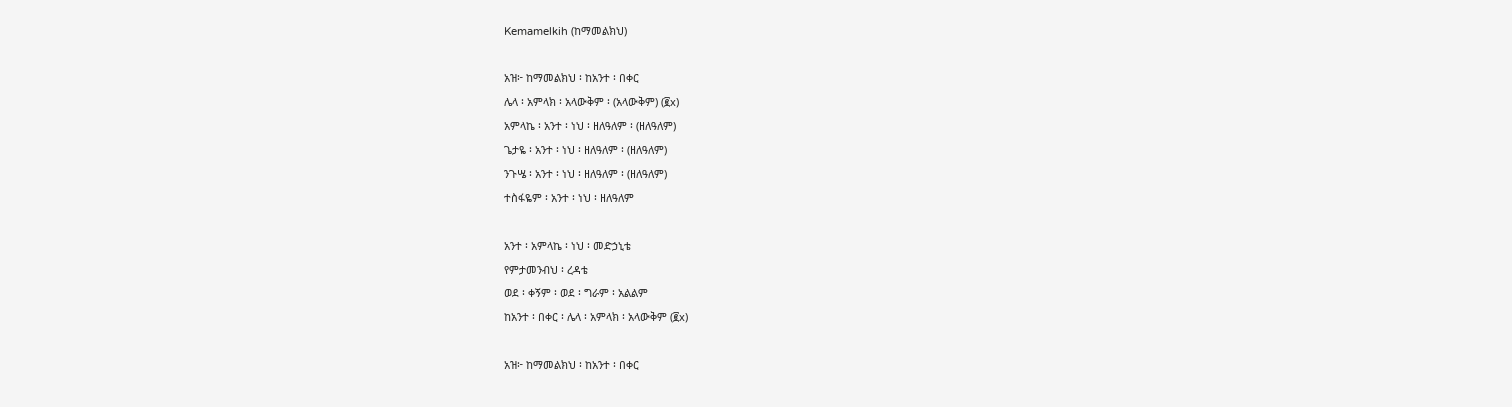Kemamelkih (ከማመልክህ)

አዝ፦ ከማመልክህ ፡ ከአንተ ፡ በቀር
ሌላ ፡ አምላክ ፡ አላውቅም ፡ (አላውቅም) (፪x)
አምላኬ ፡ አንተ ፡ ነህ ፡ ዘለዓለም ፡ (ዘለዓለም)
ጌታዬ ፡ አንተ ፡ ነህ ፡ ዘለዓለም ፡ (ዘለዓለም)
ንጉሤ ፡ አንተ ፡ ነህ ፡ ዘለዓለም ፡ (ዘለዓለም)
ተስፋዬም ፡ አንተ ፡ ነህ ፡ ዘለዓለም

አንተ ፡ አምላኬ ፡ ነህ ፡ መድኃኒቴ
የምታመንብህ ፡ ረዳቴ
ወደ ፡ ቀኝም ፡ ወደ ፡ ግራም ፡ አልልም
ከአንተ ፡ በቀር ፡ ሌላ ፡ አምላክ ፡ አላውቅም (፪x)

አዝ፦ ከማመልክህ ፡ ከአንተ ፡ በቀር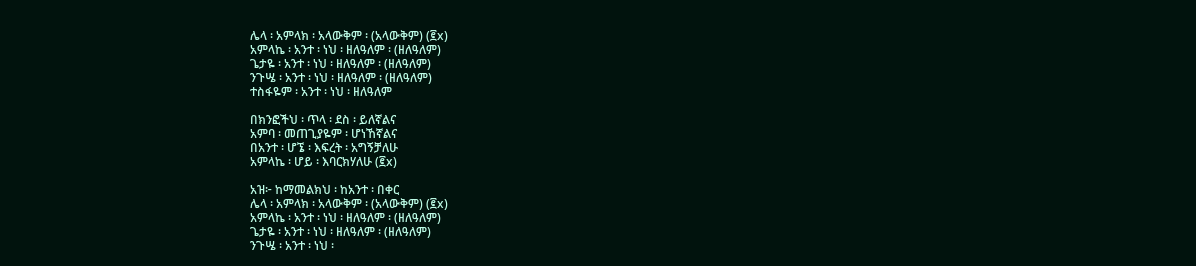ሌላ ፡ አምላክ ፡ አላውቅም ፡ (አላውቅም) (፪x)
አምላኬ ፡ አንተ ፡ ነህ ፡ ዘለዓለም ፡ (ዘለዓለም)
ጌታዬ ፡ አንተ ፡ ነህ ፡ ዘለዓለም ፡ (ዘለዓለም)
ንጉሤ ፡ አንተ ፡ ነህ ፡ ዘለዓለም ፡ (ዘለዓለም)
ተስፋዬም ፡ አንተ ፡ ነህ ፡ ዘለዓለም

በክንፎችህ ፡ ጥላ ፡ ደስ ፡ ይለኛልና
አምባ ፡ መጠጊያዬም ፡ ሆነኸኛልና
በአንተ ፡ ሆኜ ፡ እፍረት ፡ አግኝቻለሁ
አምላኬ ፡ ሆይ ፡ እባርክሃለሁ (፪x)

አዝ፦ ከማመልክህ ፡ ከአንተ ፡ በቀር
ሌላ ፡ አምላክ ፡ አላውቅም ፡ (አላውቅም) (፪x)
አምላኬ ፡ አንተ ፡ ነህ ፡ ዘለዓለም ፡ (ዘለዓለም)
ጌታዬ ፡ አንተ ፡ ነህ ፡ ዘለዓለም ፡ (ዘለዓለም)
ንጉሤ ፡ አንተ ፡ ነህ ፡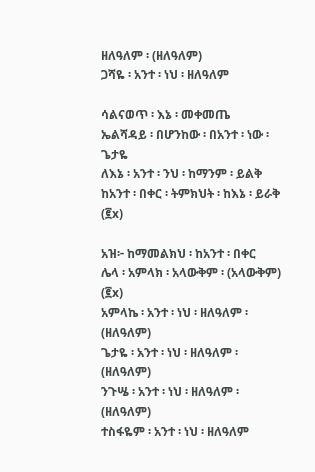ዘለዓለም ፡ (ዘለዓለም)
ጋሻዬ ፡ አንተ ፡ ነህ ፡ ዘለዓለም

ሳልናወጥ ፡ እኔ ፡ መቀመጤ
ኤልሻዳይ ፡ በሆንከው ፡ በአንተ ፡ ነው ፡ ጌታዬ
ለእኔ ፡ አንተ ፡ ንህ ፡ ከማንም ፡ ይልቅ
ከአንተ ፡ በቀር ፡ ትምክህት ፡ ከእኔ ፡ ይራቅ (፪x)

አዝ፦ ከማመልክህ ፡ ከአንተ ፡ በቀር
ሌላ ፡ አምላክ ፡ አላውቅም ፡ (አላውቅም) (፪x)
አምላኬ ፡ አንተ ፡ ነህ ፡ ዘለዓለም ፡ (ዘለዓለም)
ጌታዬ ፡ አንተ ፡ ነህ ፡ ዘለዓለም ፡ (ዘለዓለም)
ንጉሤ ፡ አንተ ፡ ነህ ፡ ዘለዓለም ፡ (ዘለዓለም)
ተስፋዬም ፡ አንተ ፡ ነህ ፡ ዘለዓለም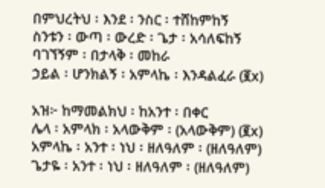በምህረትህ ፡ እንደ ፡ ንስር ፡ ተሸከምከኝ
ስንቱን ፡ ውጣ ፡ ውረድ ፡ ጌታ ፡ አሳለፍከኝ
ባገኘኝም ፡ በታላቅ ፡ መከራ
ኃይል ፡ ሆንክልኝ ፡ አምላኬ ፡ እንዳልፈራ (፪x)

አዝ፦ ከማመልክህ ፡ ከአንተ ፡ በቀር
ሌላ ፡ አምላክ ፡ አላውቅም ፡ (አላውቅም) (፪x)
አምላኬ ፡ አንተ ፡ ነህ ፡ ዘለዓለም ፡ (ዘለዓለም)
ጌታዬ ፡ አንተ ፡ ነህ ፡ ዘለዓለም ፡ (ዘለዓለም)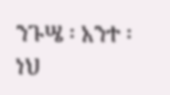ንጉሤ ፡ አንተ ፡ ነህ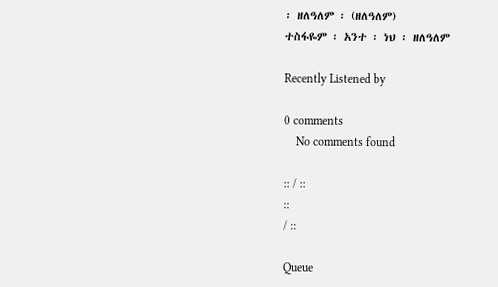፡ ዘለዓለም ፡ (ዘለዓለም)
ተስፋዬም ፡ አንተ ፡ ነህ ፡ ዘለዓለም

Recently Listened by

0 comments
    No comments found

:: / ::
::
/ ::

Queue